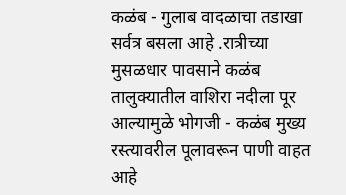कळंब - गुलाब वादळाचा तडाखा सर्वत्र बसला आहे .रात्रीच्या मुसळधार पावसाने कळंब तालुक्यातील वाशिरा नदीला पूर आल्यामुळे भोगजी - कळंब मुख्य रस्त्यावरील पूलावरून पाणी वाहत आहे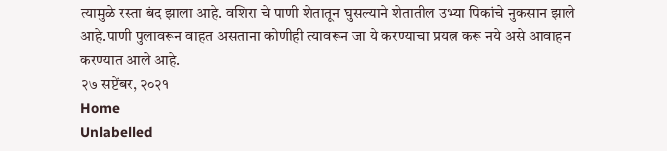त्यामुळे रस्ता बंद झाला आहे. वशिरा चे पाणी शेतातून घुसल्याने शेतातील उभ्या पिकांचे नुकसान झाले आहे.पाणी पुलावरून वाहत असताना कोणीही त्यावरून जा ये करण्याचा प्रयत्न करू नये असे आवाहन करण्यात आले आहे.
२७ सप्टेंबर, २०२१
Home
Unlabelled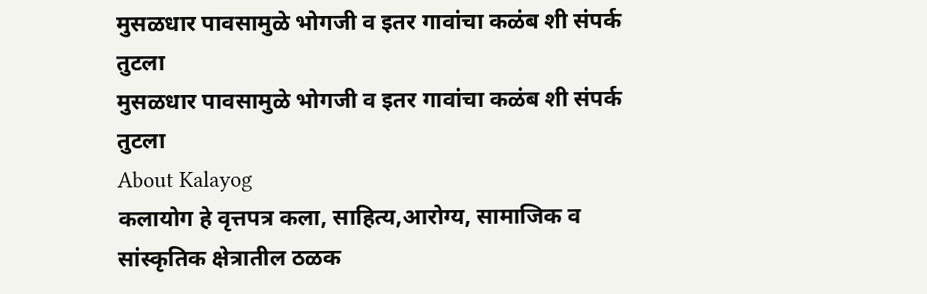मुसळधार पावसामुळे भोगजी व इतर गावांचा कळंब शी संपर्क तुटला
मुसळधार पावसामुळे भोगजी व इतर गावांचा कळंब शी संपर्क तुटला
About Kalayog
कलायोग हे वृत्तपत्र कला, साहित्य,आरोग्य, सामाजिक व सांस्कृतिक क्षेत्रातील ठळक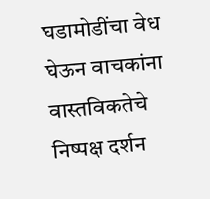घडामोडींचा वेध घेऊन वाचकांना वास्तविकतेचे निष्पक्ष दर्शन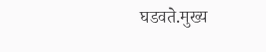घडवते.मुख्य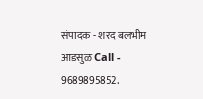संपादक - शरद बलभीम आडसुळ Call - 9689895852.